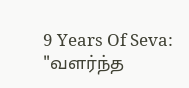9 Years Of Seva: "வளர்ந்த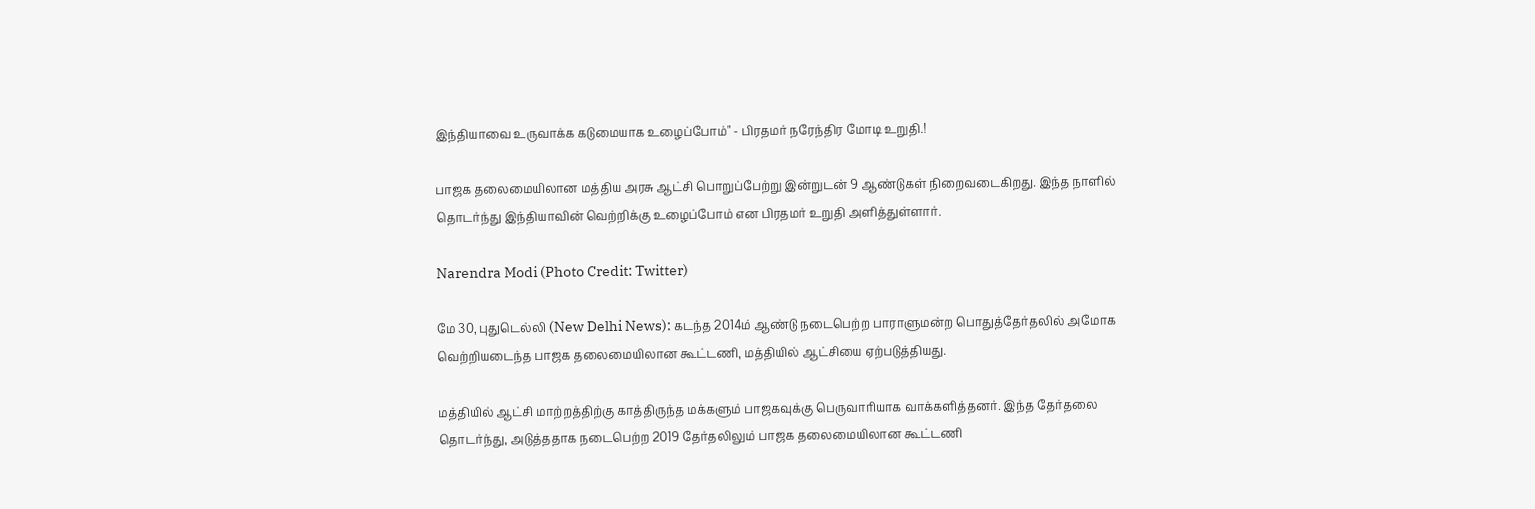இந்தியாவை உருவாக்க கடுமையாக உழைப்போம்" - பிரதமர் நரேந்திர மோடி உறுதி.!

பாஜக தலைமையிலான மத்திய அரசு ஆட்சி பொறுப்பேற்று இன்றுடன் 9 ஆண்டுகள் நிறைவடைகிறது. இந்த நாளில் தொடர்ந்து இந்தியாவின் வெற்றிக்கு உழைப்போம் என பிரதமர் உறுதி அளித்துள்ளார்.

Narendra Modi (Photo Credit: Twitter)

மே 30, புதுடெல்லி (New Delhi News): கடந்த 2014ம் ஆண்டு நடைபெற்ற பாராளுமன்ற பொதுத்தேர்தலில் அமோக வெற்றியடைந்த பாஜக தலைமையிலான கூட்டணி, மத்தியில் ஆட்சியை ஏற்படுத்தியது.

மத்தியில் ஆட்சி மாற்றத்திற்கு காத்திருந்த மக்களும் பாஜகவுக்கு பெருவாரியாக வாக்களித்தனர். இந்த தேர்தலை தொடர்ந்து, அடுத்ததாக நடைபெற்ற 2019 தேர்தலிலும் பாஜக தலைமையிலான கூட்டணி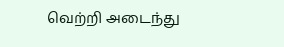வெற்றி அடைந்து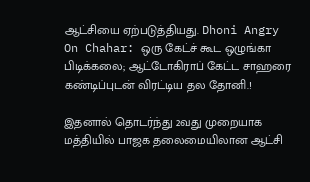ஆட்சியை ஏற்படுத்தியது. Dhoni Angry On Chahar: ஒரு கேட்ச் கூட ஒழுங்கா பிடிக்கலை; ஆட்டோகிராப் கேட்ட சாஹரை கண்டிப்புடன் விரட்டிய தல தோனி.!

இதனால் தொடர்ந்து 2வது முறையாக மத்தியில் பாஜக தலைமையிலான ஆட்சி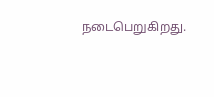நடைபெறுகிறது.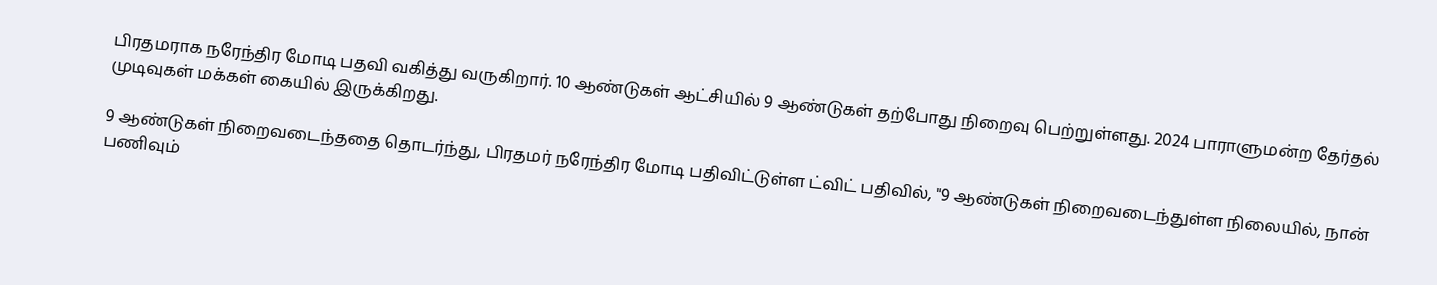பிரதமராக நரேந்திர மோடி பதவி வகித்து வருகிறார். 10 ஆண்டுகள் ஆட்சியில் 9 ஆண்டுகள் தற்போது நிறைவு பெற்றுள்ளது. 2024 பாராளுமன்ற தேர்தல் முடிவுகள் மக்கள் கையில் இருக்கிறது.

9 ஆண்டுகள் நிறைவடைந்ததை தொடர்ந்து, பிரதமர் நரேந்திர மோடி பதிவிட்டுள்ள ட்விட் பதிவில், "9 ஆண்டுகள் நிறைவடைந்துள்ள நிலையில், நான் பணிவும்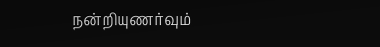நன்றியுணர்வும்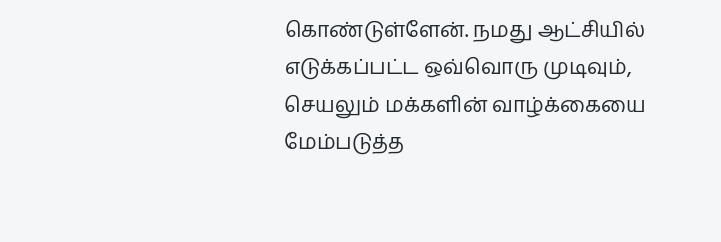கொண்டுள்ளேன். நமது ஆட்சியில் எடுக்கப்பட்ட ஒவ்வொரு முடிவும், செயலும் மக்களின் வாழ்க்கையை மேம்படுத்த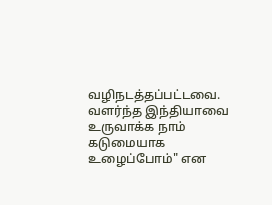வழிநடத்தப்பட்டவை. வளர்ந்த இந்தியாவை உருவாக்க நாம் கடுமையாக உழைப்போம்" என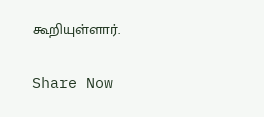கூறியுள்ளார்.

Share Now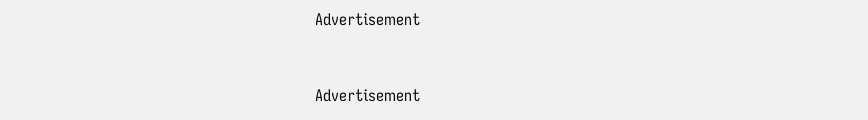Advertisement


Advertisement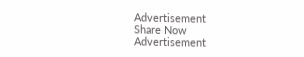Advertisement
Share Now
Advertisement